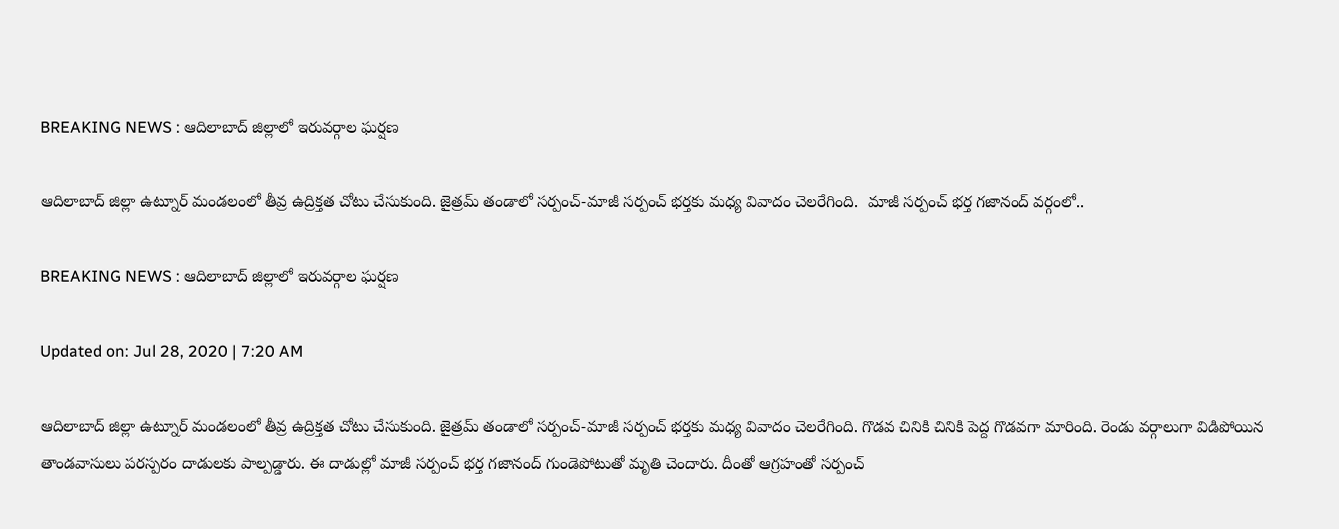BREAKING NEWS : ఆదిలాబాద్ జిల్లాలో ఇరువర్గాల ఘర్షణ

ఆదిలాబాద్ జిల్లా ఉట్నూర్ మండలంలో తీవ్ర ఉద్రిక్తత చోటు చేసుకుంది. జైత్రమ్ తండాలో సర్పంచ్-మాజీ సర్పంచ్ భర్తకు మధ్య వివాదం చెలరేగింది.  మాజీ సర్పంచ్ భర్త గజానంద్ వర్గంలో..

BREAKING NEWS : ఆదిలాబాద్ జిల్లాలో ఇరువర్గాల ఘర్షణ

Updated on: Jul 28, 2020 | 7:20 AM

ఆదిలాబాద్ జిల్లా ఉట్నూర్ మండలంలో తీవ్ర ఉద్రిక్తత చోటు చేసుకుంది. జైత్రమ్ తండాలో సర్పంచ్-మాజీ సర్పంచ్ భర్తకు మధ్య వివాదం చెలరేగింది. గొడవ చినికి చినికి పెద్ద గొడవగా మారింది. రెండు వర్గాలుగా విడిపోయిన తాండవాసులు పరస్పరం దాడులకు పాల్పడ్డారు. ఈ దాడుల్లో మాజీ సర్పంచ్ భర్త గజానంద్ గుండెపోటుతో మృతి చెందారు. దీంతో ఆగ్రహంతో సర్పంచ్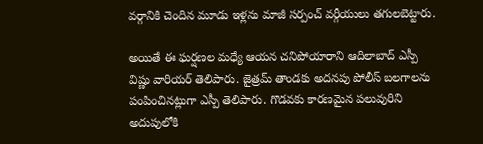వర్గానికి చెందిన మూడు ఇళ్లను మాజీ సర్పంచ్ వర్గీయులు తగులబెట్టారు.

అయితే ఈ ఘర్షణల మధ్యే ఆయన చనిపోయారాని ఆదిలాబాద్ ఎస్పీ విష్ణు వారియర్ తెలిపారు. జైత్రమ్ తాండకు అదనపు పోలీస్ బలగాలను పంపించినట్లుగా ఎస్పీ తెలిపారు. గొడవకు కారణమైన పలువురిని అదుపులోకి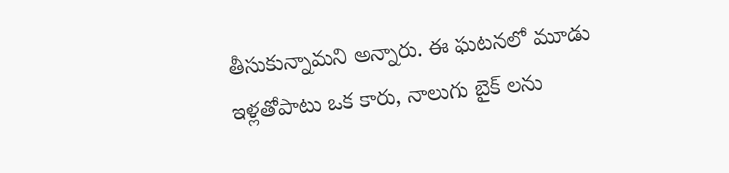తీసుకున్నామని అన్నారు. ఈ ఘటనలో మూడు ఇళ్లతోపాటు ఒక కారు, నాలుగు బైక్ లను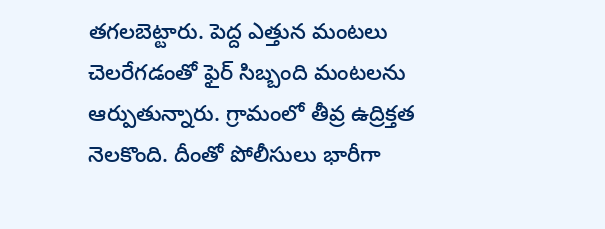తగలబెట్టారు. పెద్ద ఎత్తున మంటలు చెలరేగడంతో ఫైర్ సిబ్బంది మంటలను ఆర్పుతున్నారు. గ్రామంలో తీవ్ర ఉద్రిక్తత నెలకొంది. దీంతో పోలీసులు భారీగా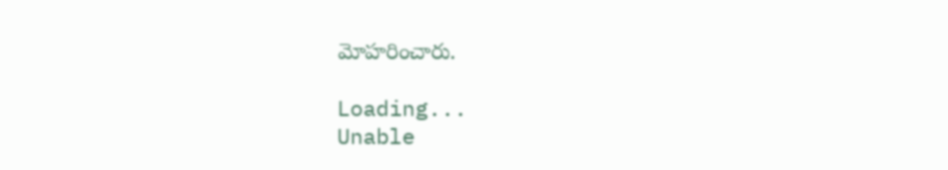మోహరించారు.

Loading...
Unable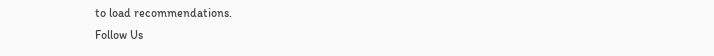to load recommendations.
Follow Us